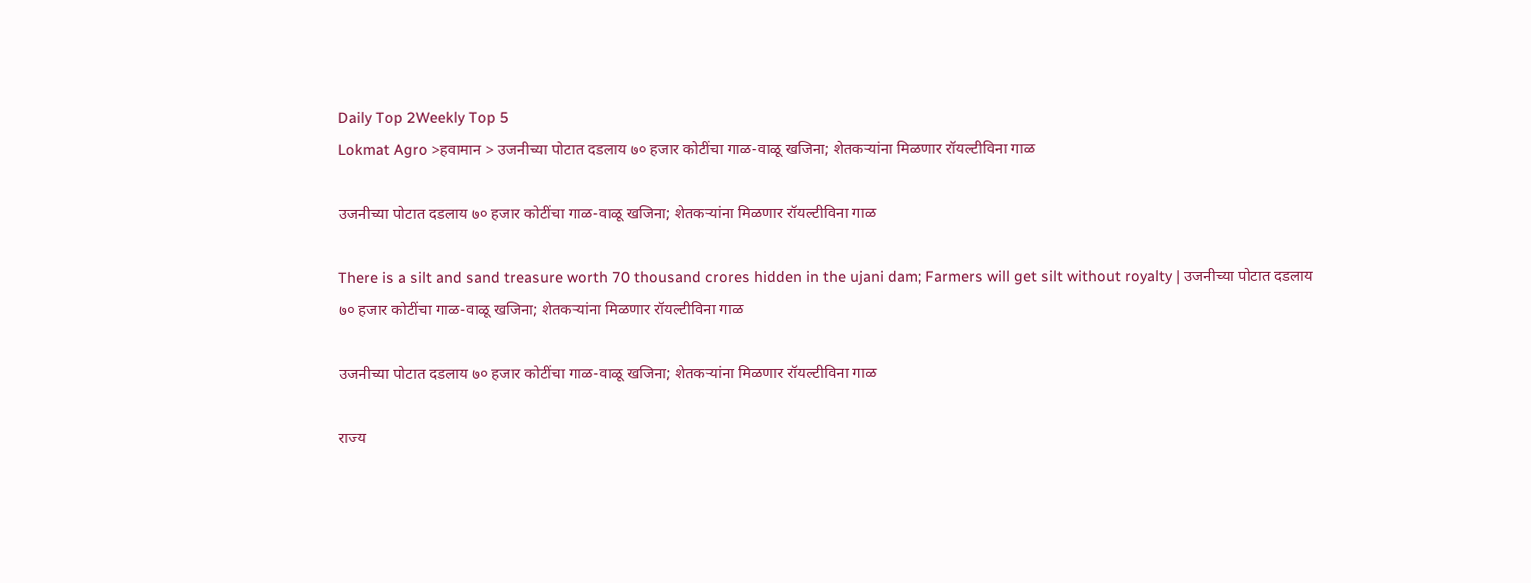Daily Top 2Weekly Top 5
Lokmat Agro >हवामान > उजनीच्या पोटात दडलाय ७० हजार कोटींचा गाळ-वाळू खजिना; शेतकऱ्यांना मिळणार रॉयल्टीविना गाळ

उजनीच्या पोटात दडलाय ७० हजार कोटींचा गाळ-वाळू खजिना; शेतकऱ्यांना मिळणार रॉयल्टीविना गाळ

There is a silt and sand treasure worth 70 thousand crores hidden in the ujani dam; Farmers will get silt without royalty | उजनीच्या पोटात दडलाय ७० हजार कोटींचा गाळ-वाळू खजिना; शेतकऱ्यांना मिळणार रॉयल्टीविना गाळ

उजनीच्या पोटात दडलाय ७० हजार कोटींचा गाळ-वाळू खजिना; शेतकऱ्यांना मिळणार रॉयल्टीविना गाळ

राज्य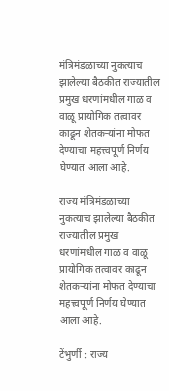मंत्रिमंडळाच्या नुकत्याच झालेल्या बैठकीत राज्यातील प्रमुख धरणांमधील गाळ व वाळू प्रायोगिक तत्वावर काढून शेतकऱ्यांना मोफत देण्याचा महत्त्वपूर्ण निर्णय घेण्यात आला आहे.

राज्य मंत्रिमंडळाच्या नुकत्याच झालेल्या बैठकीत राज्यातील प्रमुख धरणांमधील गाळ व वाळू प्रायोगिक तत्वावर काढून शेतकऱ्यांना मोफत देण्याचा महत्त्वपूर्ण निर्णय घेण्यात आला आहे.

टेंभुर्णी : राज्य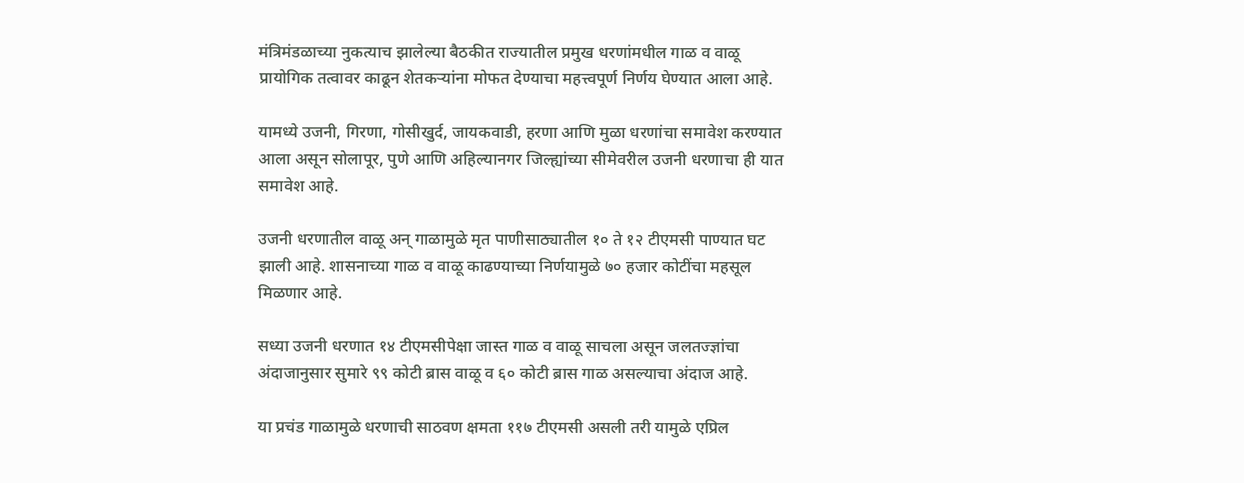मंत्रिमंडळाच्या नुकत्याच झालेल्या बैठकीत राज्यातील प्रमुख धरणांमधील गाळ व वाळू प्रायोगिक तत्वावर काढून शेतकऱ्यांना मोफत देण्याचा महत्त्वपूर्ण निर्णय घेण्यात आला आहे.

यामध्ये उजनी, गिरणा, गोसीखुर्द, जायकवाडी, हरणा आणि मुळा धरणांचा समावेश करण्यात आला असून सोलापूर, पुणे आणि अहिल्यानगर जिल्ह्यांच्या सीमेवरील उजनी धरणाचा ही यात समावेश आहे.

उजनी धरणातील वाळू अन् गाळामुळे मृत पाणीसाठ्यातील १० ते १२ टीएमसी पाण्यात घट झाली आहे. शासनाच्या गाळ व वाळू काढण्याच्या निर्णयामुळे ७० हजार कोटींचा महसूल मिळणार आहे.

सध्या उजनी धरणात १४ टीएमसीपेक्षा जास्त गाळ व वाळू साचला असून जलतज्ज्ञांचा अंदाजानुसार सुमारे ९९ कोटी ब्रास वाळू व ६० कोटी ब्रास गाळ असल्याचा अंदाज आहे.

या प्रचंड गाळामुळे धरणाची साठवण क्षमता ११७ टीएमसी असली तरी यामुळे एप्रिल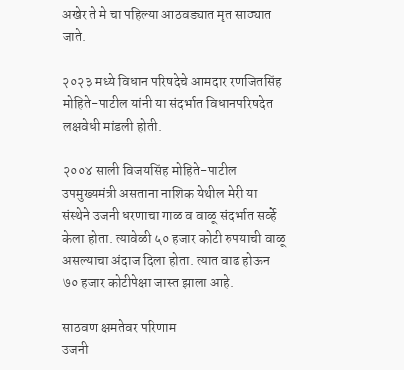अखेर ते मे चा पहिल्या आठवड्यात मृत साठ्यात जाते.

२०२३ मध्ये विधान परिषदेचे आमदार रणजितसिंह मोहिते-पाटील यांनी या संदर्भात विधानपरिषदेत लक्षवेधी मांडली होती.

२००४ साली विजयसिंह मोहिते-पाटील उपमुख्यमंत्री असताना नाशिक येथील मेरी या संस्थेने उजनी धरणाचा गाळ व वाळू संदर्भात सर्व्हे केला होता. त्यावेळी ५० हजार कोटी रुपयाची वाळू असल्याचा अंदाज दिला होता. त्यात वाढ होऊन ७० हजार कोटीपेक्षा जास्त झाला आहे.

साठवण क्षमतेवर परिणाम
उजनी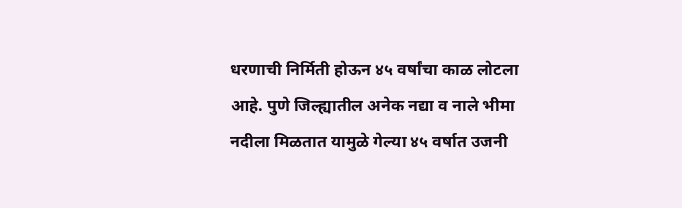धरणाची निर्मिती होऊन ४५ वर्षांचा काळ लोटला आहे. पुणे जिल्ह्यातील अनेक नद्या व नाले भीमा नदीला मिळतात यामुळे गेल्या ४५ वर्षात उजनी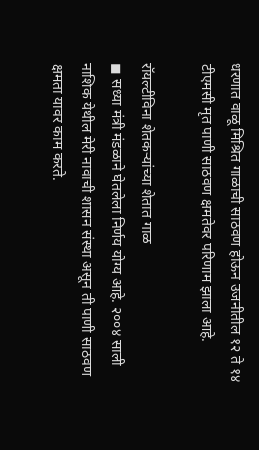धरणात वाळू मिश्रित गाळाची साठवण होऊन उजनीतील १२ ते १४ टीएमसी मृत पाणी साठवण क्षमतेवर परिणाम झाला आहे.

रॉयल्टीविना शेतकऱ्यांच्या शेतात गाळ
◼ सध्या मंत्री मंडळाने घेतलेला निर्णय योग्य आहे. २००४ साली नाशिक येथील मेरी नावाची शासन संस्था असून ती पाणी साठवण क्षमता यावर काम करते.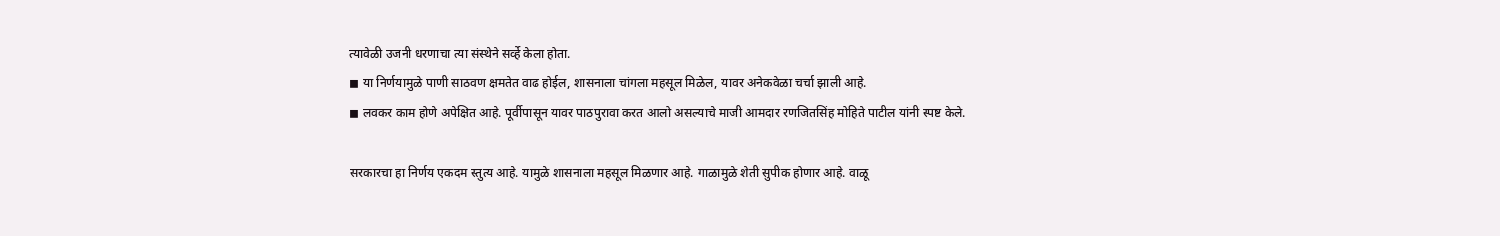त्यावेळी उजनी धरणाचा त्या संस्थेने सर्व्हे केला होता.
◼ या निर्णयामुळे पाणी साठवण क्षमतेत वाढ होईल, शासनाला चांगला महसूल मिळेल, यावर अनेकवेळा चर्चा झाली आहे.
◼ लवकर काम होणे अपेक्षित आहे. पूर्वीपासून यावर पाठपुरावा करत आलो असल्याचे माजी आमदार रणजितसिंह मोहिते पाटील यांनी स्पष्ट केले.

सरकारचा हा निर्णय एकदम स्तुत्य आहे. यामुळे शासनाला महसूल मिळणार आहे. गाळामुळे शेती सुपीक होणार आहे. वाळू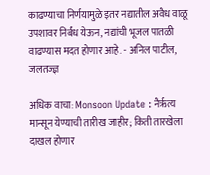काढण्याचा निर्णयामुळे इतर नद्यातील अवैध वाळू उपशावर निर्बंध येऊन, नद्यांची भूजल पातळी वाढण्यास मदत होणार आहे. - अनिल पाटील, जलतज्ज्ञ

अधिक वाचा: Monsoon Update : नैर्ऋत्य मान्सून येण्याची तारीख जाहीर; किती तारखेला दाखल होणार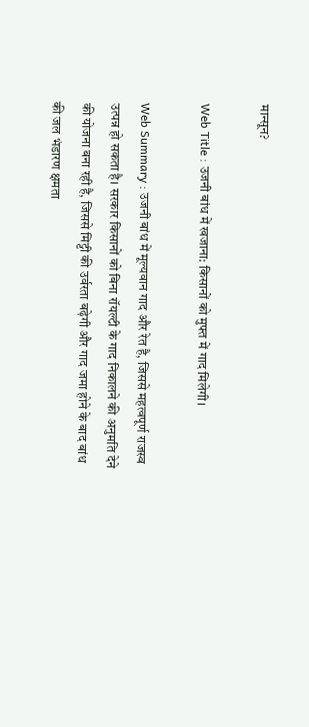मान्सून?

Web Title : उजनी बांध में खजाना: किसानों को मुफ्त में गाद मिलेगी।

Web Summary : उजनी बांध में मूल्यवान गाद और रेत है, जिससे महत्वपूर्ण राजस्व उत्पन्न हो सकता है। सरकार किसानों को बिना रॉयल्टी के गाद निकालने की अनुमति देने की योजना बना रही है, जिससे मिट्टी की उर्वरता बढ़ेगी और गाद जमा होने के बाद बांध की जल भंडारण क्षमता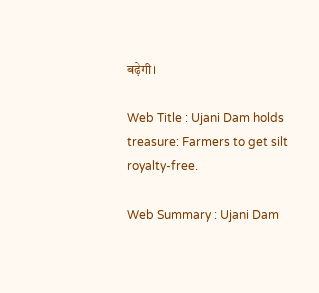बढ़ेगी।

Web Title : Ujani Dam holds treasure: Farmers to get silt royalty-free.

Web Summary : Ujani Dam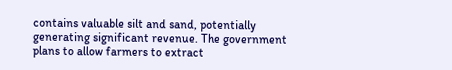contains valuable silt and sand, potentially generating significant revenue. The government plans to allow farmers to extract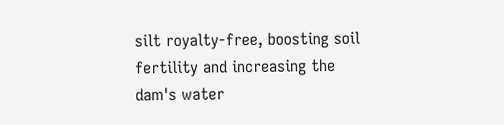silt royalty-free, boosting soil fertility and increasing the dam's water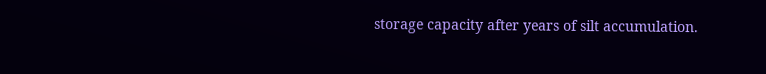storage capacity after years of silt accumulation.